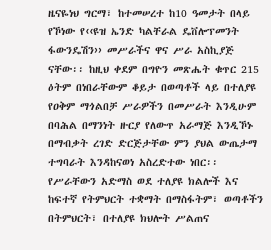ዜናዬነህ ግርማ፣ ከተመሠረተ ከ10 ዓመታት በላይ የኾነው የ‹‹ዩዝ ኤንድ ካልቸራል ዴቨሎፕመንት ፋውንዴሽን›› መሥራችና ዋና ሥራ አስኪያጅ ናቸው፡፡ ከዚህ ቀደም በግዮን መጽሔት ቁጥር 215 ዕትም በነበራቸውም ቆይታ በወጣቶች ላይ በተለያዩ የዐቅም ማጎልበቻ ሥራዎችን በመሥራት እንዲሁም በባሕል በማንነት ዙርያ የለውጥ አራማጅ እንዲኾኑ በማብቃት ረገድ ድርጅታቸው ምን ያህል ውጤታማ ተግባራት እንዳከናወነ አስረድተው ነበር፡፡
የሥራቸውን አድማስ ወደ ተለያዩ ክልሎች እና ከፍተኛ የትምህርት ተቋማት በማስፋትም፣ ወጣቶችን በትምህርት፣ በተለያዩ ክህሎት ሥልጠና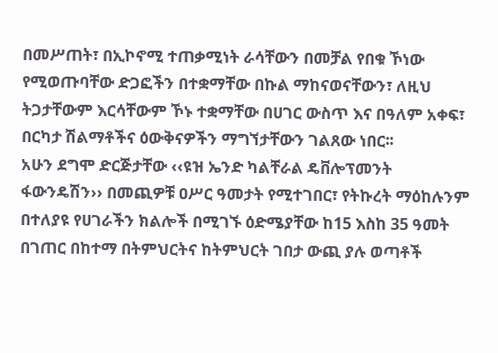በመሥጠት፣ በኢኮኖሚ ተጠቃሚነት ራሳቸውን በመቻል የበቁ ኾነው የሚወጡባቸው ድጋፎችን በተቋማቸው በኩል ማከናወናቸውን፣ ለዚህ ትጋታቸውም እርሳቸውም ኾኑ ተቋማቸው በሀገር ውስጥ እና በዓለም አቀፍ፣ በርካታ ሽልማቶችና ዕውቅናዎችን ማግኘታቸውን ገልጸው ነበር፡፡
አሁን ደግሞ ድርጅታቸው ‹‹ዩዝ ኤንድ ካልቸራል ዴቨሎፕመንት ፋውንዴሽን›› በመጪዎቹ ዐሥር ዓመታት የሚተገበር፣ የትኩረት ማዕከሉንም በተለያዩ የሀገራችን ክልሎች በሚገኙ ዕድሜያቸው ከ15 እስከ 35 ዓመት በገጠር በከተማ በትምህርትና ከትምህርት ገበታ ውጪ ያሉ ወጣቶች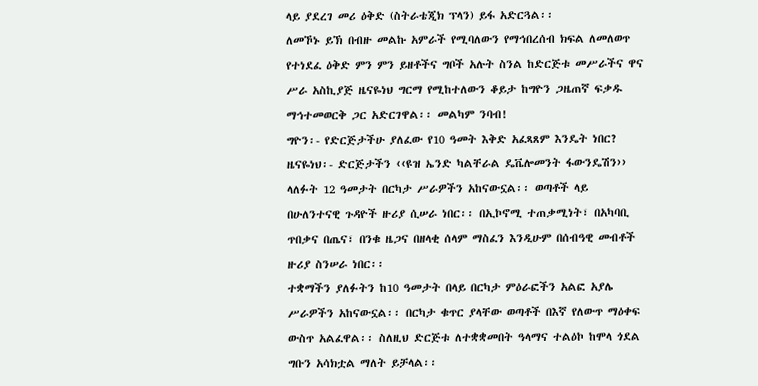ላይ ያደረገ መሪ ዕቅድ (ስትራቴጂክ ፕላን) ይፋ አድርጓል፡፡
ለመኾኑ ይኽ በብዙ መልኩ አምራች የሚባለውን የማኅበረሰብ ክፍል ለመለወጥ የተነደፈ ዕቅድ ምን ምን ይዘቶችና ግቦች አሉት ስንል ከድርጅቱ መሥራችና ዋና ሥራ አስኪያጅ ዜናዬነህ ግርማ የሚከተለውን ቆይታ ከግዮን ጋዜጠኛ ፍቃዱ ማኅተመወርቅ ጋር አድርገዋል፡፡ መልካም ንባብ!
ግዮን፡- የድርጅታችሁ ያለፈው የ10 ዓመት እቅድ አፈጻጸም እንዴት ነበር?
ዜናዬነህ፡- ድርጅታችን ‹‹ዩዝ ኤንድ ካልቸራል ዴቬሎመንት ፋውንዴሽን›› ላለፉት 12 ዓመታት በርካታ ሥራዎችን አከናውኗል፡፡ ወጣቶች ላይ በሁለንተናዊ ጉዳዮች ዙሪያ ሲሠራ ነበር፡፡ በኢኮኖሚ ተጠቃሚነት፣ በአካባቢ ጥበቃና በጤና፣ በንቁ ዜጋና በዘላቂ ሰላም ማስፈን እንዲሁም በሰብዓዊ መብቶች ዙሪያ ስንሠራ ነበር፡፡
ተቋማችን ያለፉትን ከ10 ዓመታት በላይ በርካታ ምዕራፎችን አልፎ አያሌ ሥራዎችን አከናውኗል፡፡ በርካታ ቁጥር ያላቸው ወጣቶች በእኛ የለውጥ ማዕቀፍ ውስጥ አልፈዋል፡፡ ስለዚህ ድርጅቱ ለተቋቋመበት ዓላማና ተልዕኮ ከሞላ ጎደል ግቡን አሳክቷል ማለት ይቻላል፡፡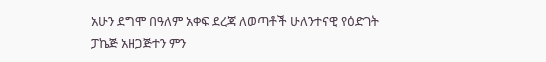አሁን ደግሞ በዓለም አቀፍ ደረጃ ለወጣቶች ሁለንተናዊ የዕድገት ፓኬጅ አዘጋጅተን ምን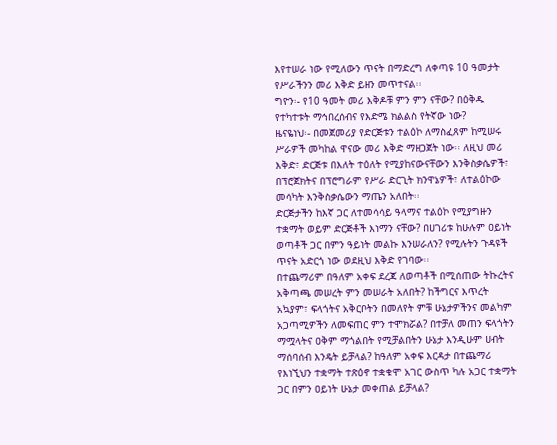እየተሠራ ነው የሚለውን ጥናት በማድረግ ለቀጣዩ 10 ዓመታት የሥራችንን መሪ እቅድ ይዘን መጥተናል፡፡
ግዮን፡- የ10 ዓመት መሪ እቅዶቹ ምን ምን ናቸው? በዕቅዱ የተካተቱት ማኅበረሰብና የእድሜ ክልልስ የትኛው ነው?
ዜናዬነህ፡- በመጀመሪያ የድርጅቱን ተልዕኮ ለማስፈጸም ከሚሠሩ ሥራዎች መካከል ዋናው መሪ እቅድ ማዘጋጀት ነው፡፡ ለዚህ መሪ እቅድ፣ ድርጅቱ በእለት ተዕለት የሚያከናውናቸውን እንቅስቃሴዎች፣ በፕሮጀክትና በፕሮግራም የሥራ ድርጊት ክንዋኔዎች፣ ለተልዕኮው መሳካት እንቅስቃሴውን ማጤን አለበት፡፡
ድርጅታችን ከእኛ ጋር ለተመሳሳይ ዓላማና ተልዕኮ የሚያግዙን ተቋማት ወይም ድርጅቶች እነማን ናቸው? በሀገሪቱ ከሁሉም ዐይነት ወጣቶች ጋር በምን ዓይነት መልኩ እንሠራለን? የሚሉትን ጉዳዩች ጥናት አድርጎ ነው ወደዚህ እቅድ የገባው፡፡
በተጨማሪም በዓለም አቀፍ ደረጃ ለወጣቶች በሚሰጠው ትኩረትና አቅጣጫ መሠረት ምን መሠራት አለበት? ከችግርና እጥረት አኳያም፣ ፍላጎትና አቅርቦትን በመለየት ምቹ ሁኔታዎችንና መልካም አጋጣሚዎችን ለመፍጠር ምን ተሞክሯል? በተቻለ መጠን ፍላጎትን ማሟላትና ዐቅም ማጎልበት የሚቻልበትን ሁኔታ እንዲሁም ሀብት ማሰባሰብ እንዴት ይቻላል? ከዓለም አቀፍ እርዳታ በተጨማሪ የእነኚህን ተቋማት ተጽዕኖ ተቋቁሞ አገር ውስጥ ካሉ አጋር ተቋማት ጋር በምን ዐይነት ሁኔታ መቀጠል ይቻላል?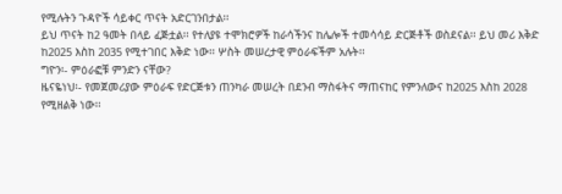የሚሉትን ጉዳዮች ሳይቀር ጥናት አድርገንበታል፡፡
ይህ ጥናት ከ2 ዓመት በላይ ፈጅቷል፡፡ የተለያዩ ተሞክሮዎች ከራሳችንና ከሌሎች ተመሳሳይ ድርጅቶች ወስደናል፡፡ ይህ መሪ እቅድ ከ2025 እስከ 2035 የሚተገበር እቅድ ነው፡፡ ሦስት መሠረታዊ ምዕራፍችም አሉት፡፡
ግዮን፡- ምዕራፎቹ ምንድን ናቸው?
ዜናዬነህ፡- የመጀመሪያው ምዕራፍ የድርጅቱን ጠንካራ መሠረት በደንብ ማስፋትና ማጠናከር የምንለውና ከ2025 እስከ 2028 የሚዘልቅ ነው፡፡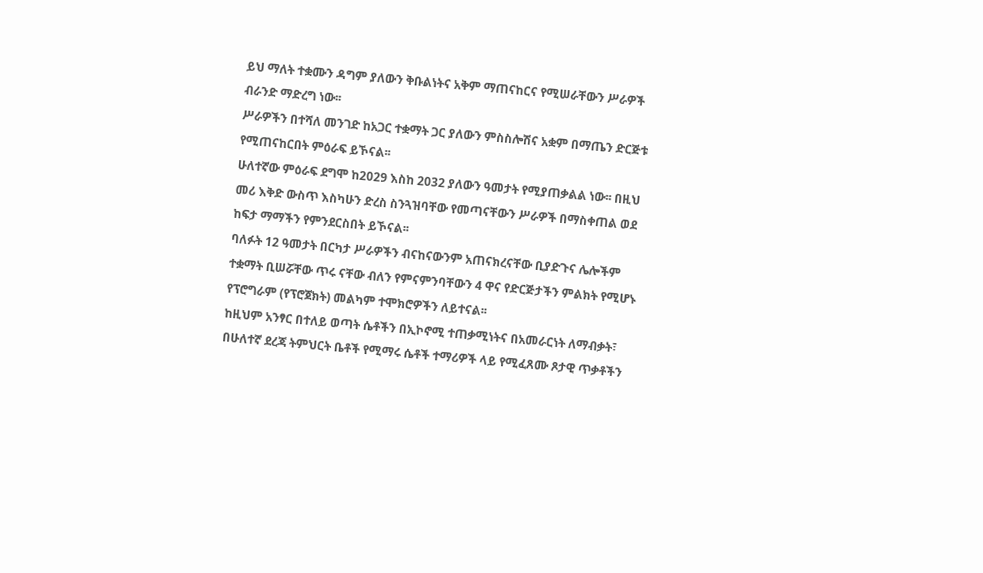ይህ ማለት ተቋሙን ዳግም ያለውን ቅቡልነትና አቅም ማጠናከርና የሚሠራቸውን ሥራዎች ብራንድ ማድረግ ነው፡፡
ሥራዎችን በተሻለ መንገድ ከአጋር ተቋማት ጋር ያለውን ምስስሎሽና አቋም በማጤን ድርጅቱ የሚጠናከርበት ምዕራፍ ይኾናል፡፡
ሁለተኛው ምዕራፍ ደግሞ ከ2029 እስከ 2032 ያለውን ዓመታት የሚያጠቃልል ነው፡፡ በዚህ መሪ እቅድ ውስጥ እስካሁን ድረስ ስንጓዝባቸው የመጣናቸውን ሥራዎች በማስቀጠል ወደ ከፍታ ማማችን የምንደርስበት ይኾናል፡፡
ባለፉት 12 ዓመታት በርካታ ሥራዎችን ብናከናውንም አጠናክረናቸው ቢያድጉና ሌሎችም ተቋማት ቢሠሯቸው ጥሩ ናቸው ብለን የምናምንባቸውን 4 ዋና የድርጅታችን ምልክት የሚሆኑ የፕሮግራም (የፕሮጀክት) መልካም ተሞክሮዎችን ለይተናል፡፡
ከዚህም አንፃር በተለይ ወጣት ሴቶችን በኢኮኖሚ ተጠቃሚነትና በአመራርነት ለማብቃት፣ በሁለተኛ ደረጃ ትምህርት ቤቶች የሚማሩ ሴቶች ተማሪዎች ላይ የሚፈጸሙ ጾታዊ ጥቃቶችን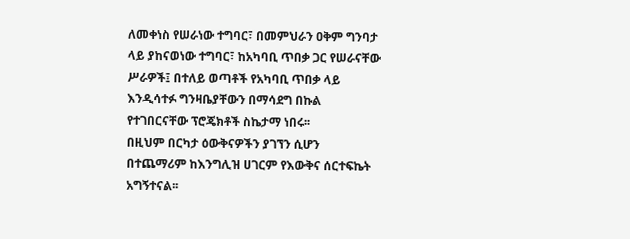ለመቀነስ የሠራነው ተግባር፣ በመምህራን ዐቅም ግንባታ ላይ ያከናወነው ተግባር፣ ከአካባቢ ጥበቃ ጋር የሠራናቸው ሥራዎች፤ በተለይ ወጣቶች የአካባቢ ጥበቃ ላይ እንዲሳተፉ ግንዛቤያቸውን በማሳደግ በኩል የተገበርናቸው ፕሮጄክቶች ስኬታማ ነበሩ፡፡
በዚህም በርካታ ዕውቅናዎችን ያገኘን ሲሆን በተጨማሪም ከእንግሊዝ ሀገርም የእውቅና ሰርተፍኬት አግኝተናል፡፡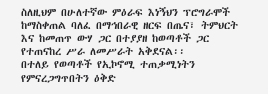ስለዚህም በሁለተኛው ምዕራፍ እነኝህን ፕሮግራሞች ከማስቀጠል ባለፈ በማኅበራዊ ዘርፍ በጤና፣ ትምህርት እና ከመጠጥ ውሃ ጋር በተያያዘ ከወጣቶች ጋር የተጠናከረ ሥራ ለመሥራት አቅደናል፡፡
በተለይ የወጣቶች የኢኮኖሚ ተጠቃሚነትን የምናረጋግጥበትን ዕቅድ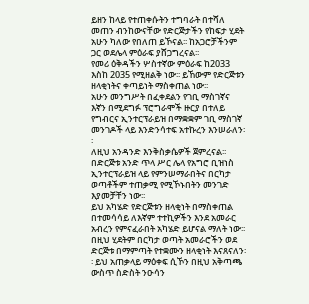ይዘን ከላይ የተጠቀሱትን ተግባራት በተሻለ መጠን ብንከውናቸው የድርጅታችን የከፍታ ሂደት አሁን ካለው የበለጠ ይኾናል፡፡ ከአጋሮቻችንም ጋር ወደሌላ ምዕራፍ ያሸጋግረናል፡፡
የመሪ ዕቅዳችን ሦስተኛው ምዕራፍ ከ2033 እስከ 2035 የሚዘልቅ ነው፡፡ ይኸውም የድርጅቱን ዘላቂነትና ቀጣይነት ማስቀጠል ነው፡፡
አሁን መንግሥት በፈቀደልን የገቢ ማስገኛና እኛን በሚደግፉ ፕሮግራሞች ዙርያ በተለይ የግብርና ኢንተርፕራይዝ በማቋቋም ገቢ ማስገኛ መንገዶች ላይ እንድንሳተፍ አተኩረን እንሠራለን፡፡
ለዚህ አንዳንድ እንቅስቃሴዎች ጀምረናል፡፡ በድርጅቱ አንድ ጥላ ሥር ሌላ የአግሮ ቢዝነስ ኢንተርፕራይዝ ላይ የምንሠማራበትና በርካታ ወጣቶችም ተጠቃሚ የሚኾኑበትን መንገድ እያመቻቸን ነው፡፡
ይህ አካሄድ የድርጅቱን ዘላቂነት በማስቀጠል በተመሳሳይ ለእኛም ተተኪዎችን እንደ አመራር አብረን የምናፈራበት አካሄድ ይሆናል ማለት ነው፡፡
በዚህ ሂደትም በርካታ ወጣት አመራሮችን ወደ ድርጅቱ በማምጣት የተቋሙን ዘላቂነት እናጸናለን፡፡ ይህ አጠቃላይ ማዕቀፍ ሲኾን በዚህ አቅጣጫ ውስጥ ስድስት ንዑሳን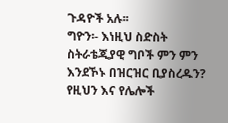ጉዳዮች አሉ፡፡
ግዮን፡- እነዚህ ስድስት ስትራቴጂያዊ ግቦች ምን ምን እንደኾኑ በዝርዝር ቢያስረዱን? የዚህን እና የሌሎች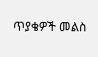ጥያቄዎች መልስ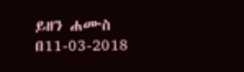ይዘን ሐሙስ በ11-03-2018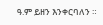ዓ.ም ይዘን እንቀርባለን ።